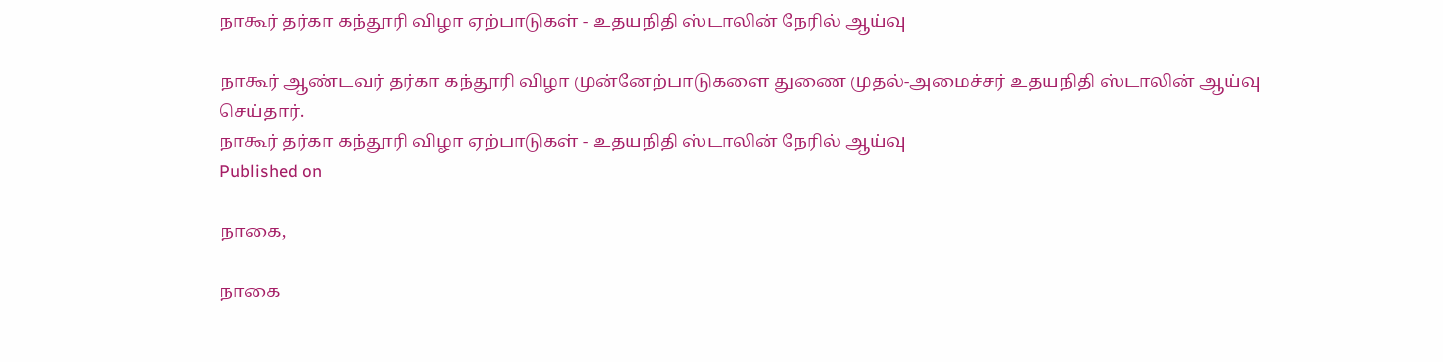நாகூர் தர்கா கந்தூரி விழா ஏற்பாடுகள் - உதயநிதி ஸ்டாலின் நேரில் ஆய்வு

நாகூர் ஆண்டவர் தர்கா கந்தூரி விழா முன்னேற்பாடுகளை துணை முதல்-அமைச்சர் உதயநிதி ஸ்டாலின் ஆய்வு செய்தார்.
நாகூர் தர்கா கந்தூரி விழா ஏற்பாடுகள் - உதயநிதி ஸ்டாலின் நேரில் ஆய்வு
Published on

நாகை,

நாகை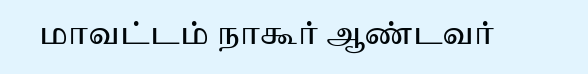மாவட்டம் நாகூர் ஆண்டவர்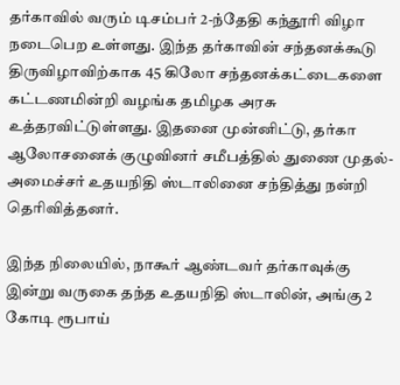தர்காவில் வரும் டிசம்பர் 2-ந்தேதி கந்தூரி விழா நடைபெற உள்ளது. இந்த தர்காவின் சந்தனக்கூடு திருவிழாவிற்காக 45 கிலோ சந்தனக்கட்டைகளை கட்டணமின்றி வழங்க தமிழக அரசு உத்தரவிட்டுள்ளது. இதனை முன்னிட்டு, தர்கா ஆலோசனைக் குழுவினர் சமீபத்தில் துணை முதல்-அமைச்சர் உதயநிதி ஸ்டாலினை சந்தித்து நன்றி தெரிவித்தனர்.

இந்த நிலையில், நாகூர் ஆண்டவர் தர்காவுக்கு இன்று வருகை தந்த உதயநிதி ஸ்டாலின், அங்கு 2 கோடி ரூபாய்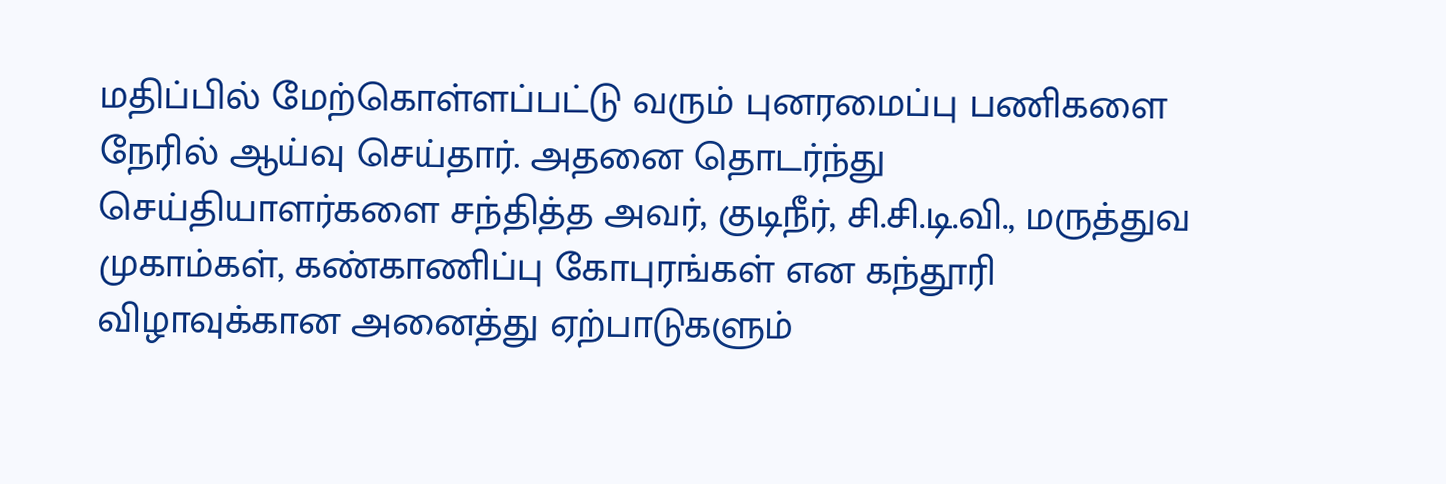மதிப்பில் மேற்கொள்ளப்பட்டு வரும் புனரமைப்பு பணிகளை நேரில் ஆய்வு செய்தார். அதனை தொடர்ந்து செய்தியாளர்களை சந்தித்த அவர், குடிநீர், சி.சி.டி.வி., மருத்துவ முகாம்கள், கண்காணிப்பு கோபுரங்கள் என கந்தூரி விழாவுக்கான அனைத்து ஏற்பாடுகளும்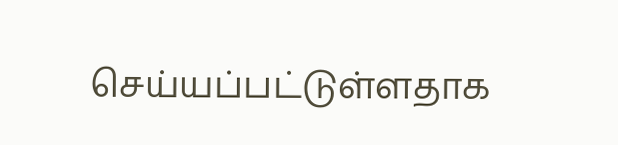செய்யப்பட்டுள்ளதாக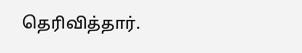தெரிவித்தார்.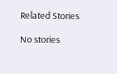Related Stories

No stories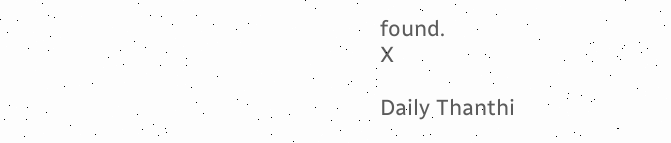found.
X

Daily Thanthi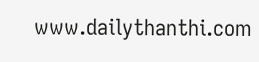www.dailythanthi.com